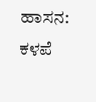ಹಾಸನ: ಕಳಪೆ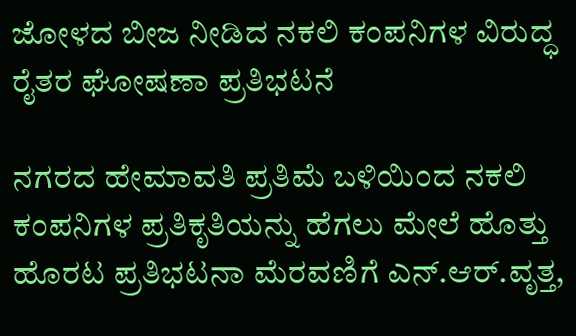ಜೋಳದ ಬೀಜ ನೀಡಿದ ನಕಲಿ ಕಂಪನಿಗಳ ವಿರುದ್ಧ ರೈತರ ಘೋಷಣಾ ಪ್ರತಿಭಟನೆ

ನಗರದ ಹೇಮಾವತಿ ಪ್ರತಿಮೆ ಬಳಿಯಿಂದ ನಕಲಿ ಕಂಪನಿಗಳ ಪ್ರತಿಕೃತಿಯನ್ನು ಹೆಗಲು ಮೇಲೆ ಹೊತ್ತು ಹೊರಟ ಪ್ರತಿಭಟನಾ ಮೆರವಣಿಗೆ ಎನ್.ಆರ್.ವೃತ್ತ,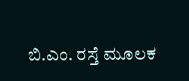ಬಿ.ಎಂ. ರಸ್ತೆ ಮೂಲಕ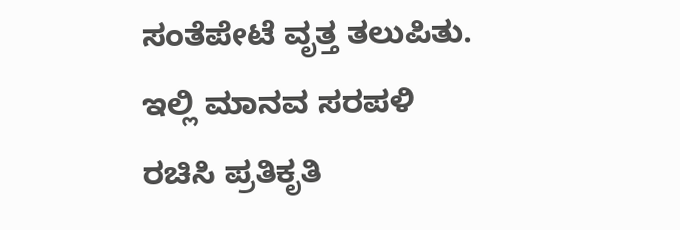ಸಂತೆಪೇಟೆ ವೃತ್ತ ತಲುಪಿತು. ಇಲ್ಲಿ ಮಾನವ ಸರಪಳಿ ರಚಿಸಿ ಪ್ರತಿಕೃತಿ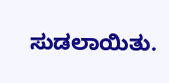ಸುಡಲಾಯಿತು.